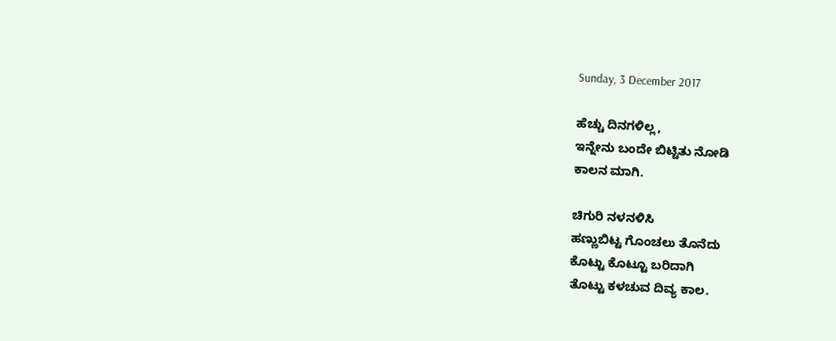Sunday, 3 December 2017

ಹೆಚ್ಚು ದಿನಗಳಿಲ್ಲ,
ಇನ್ನೇನು ಬಂದೇ ಬಿಟ್ಟಿತು ನೋಡಿ
ಕಾಲನ ಮಾಗಿ.

ಚಿಗುರಿ ನಳನಳಿಸಿ
ಹಣ್ಣುಬಿಟ್ಟ ಗೊಂಚಲು ತೊನೆದು
ಕೊಟ್ಟು ಕೊಟ್ಟೂ ಬರಿದಾಗಿ
ತೊಟ್ಟು ಕಳಚುವ ದಿವ್ಯ ಕಾಲ.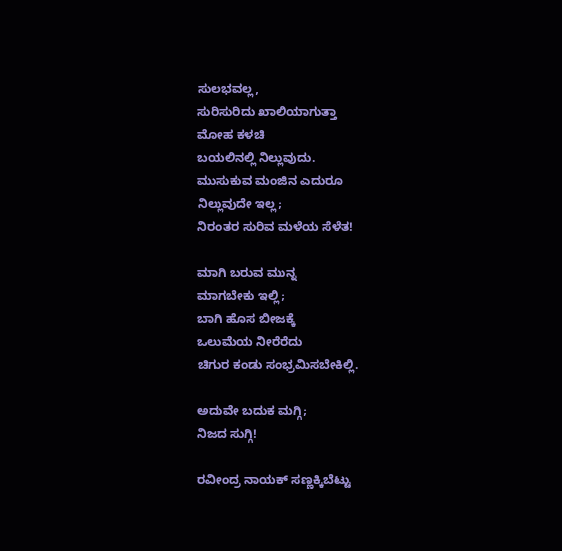ಸುಲಭವಲ್ಲ,
ಸುರಿಸುರಿದು ಖಾಲಿಯಾಗುತ್ತಾ
ಮೋಹ ಕಳಚಿ
ಬಯಲಿನಲ್ಲಿ ನಿಲ್ಲುವುದು.
ಮುಸುಕುವ ಮಂಜಿನ ಎದುರೂ
ನಿಲ್ಲುವುದೇ ಇಲ್ಲ;
ನಿರಂತರ ಸುರಿವ ಮಳೆಯ ಸೆಳೆತ!

ಮಾಗಿ ಬರುವ ಮುನ್ನ
ಮಾಗಬೇಕು ಇಲ್ಲಿ;
ಬಾಗಿ ಹೊಸ ಬೀಜಕ್ಕೆ
ಒಲುಮೆಯ ನೀರೆರೆದು
ಚಿಗುರ ಕಂಡು ಸಂಭ್ರಮಿಸಬೇಕಿಲ್ಲಿ.

ಅದುವೇ ಬದುಕ ಮಗ್ಗಿ;
ನಿಜದ ಸುಗ್ಗಿ!

ರವೀಂದ್ರ ನಾಯಕ್ ಸಣ್ಣಕ್ಕಿಬೆಟ್ಟು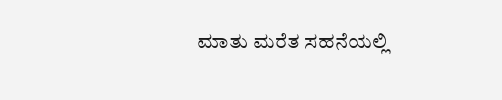ಮಾತು ಮರೆತ ಸಹನೆಯಲ್ಲಿ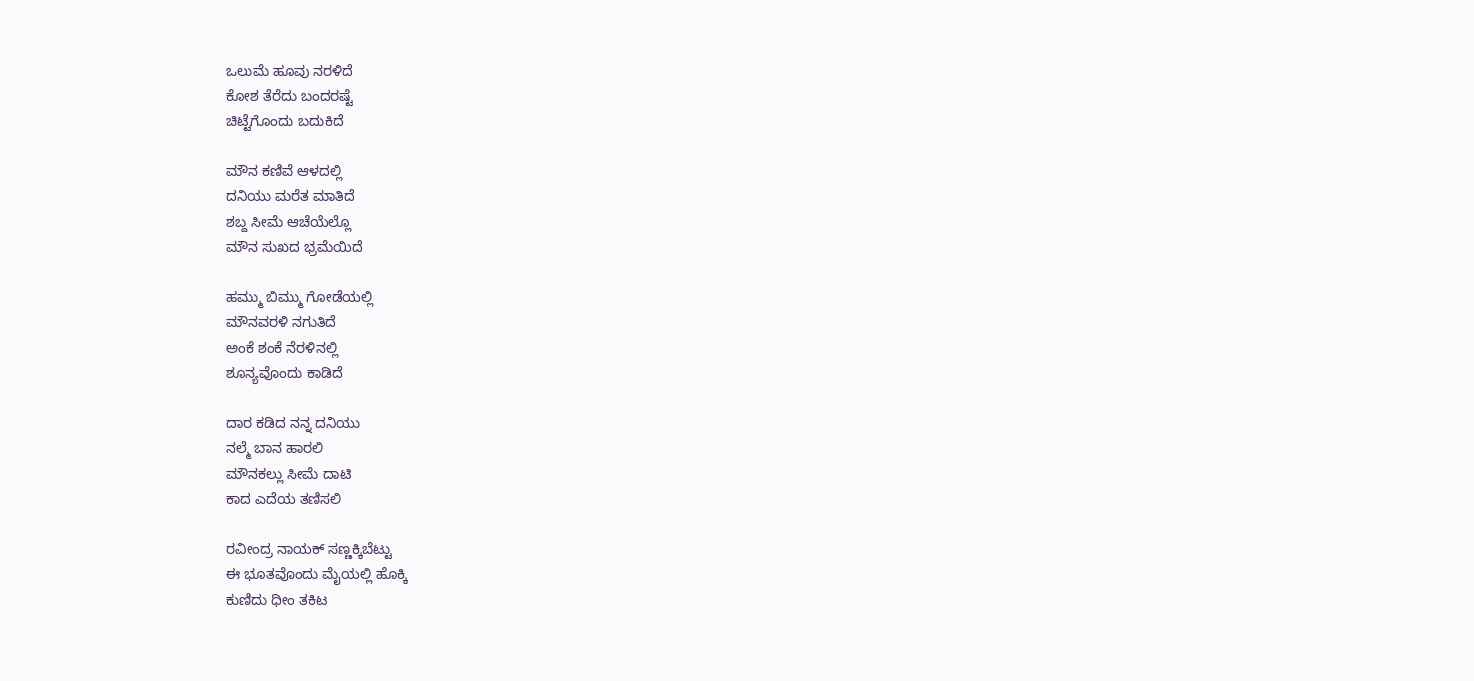ಒಲುಮೆ ಹೂವು ನರಳಿದೆ
ಕೋಶ ತೆರೆದು ಬಂದರಷ್ಟೆ
ಚಿಟ್ಟೆಗೊಂದು ಬದುಕಿದೆ

ಮೌನ ಕಣಿವೆ ಆಳದಲ್ಲಿ
ದನಿಯು ಮರೆತ ಮಾತಿದೆ
ಶಬ್ದ ಸೀಮೆ ಆಚೆಯೆಲ್ಲೊ
ಮೌನ ಸುಖದ ಭ್ರಮೆಯಿದೆ

ಹಮ್ಮು ಬಿಮ್ಮು ಗೋಡೆಯಲ್ಲಿ
ಮೌನವರಳಿ ನಗುತಿದೆ
ಅಂಕೆ ಶಂಕೆ ನೆರಳಿನಲ್ಲಿ
ಶೂನ್ಯವೊಂದು ಕಾಡಿದೆ

ದಾರ ಕಡಿದ ನನ್ನ ದನಿಯು
ನಲ್ಮೆ ಬಾನ ಹಾರಲಿ
ಮೌನಕಲ್ಲು ಸೀಮೆ ದಾಟಿ
ಕಾದ ಎದೆಯ ತಣಿಸಲಿ

ರವೀಂದ್ರ ನಾಯಕ್ ಸಣ್ಣಕ್ಕಿಬೆಟ್ಟು
ಈ ಭೂತವೊಂದು ಮೈಯಲ್ಲಿ ಹೊಕ್ಕಿ
ಕುಣಿದು ಧೀಂ ತಕಿಟ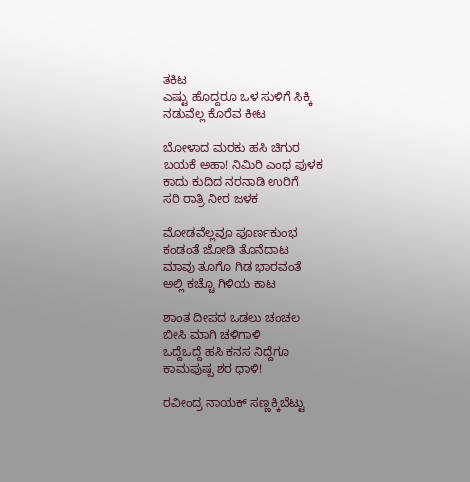ತಕಿಟ
ಎಷ್ಟು ಹೊದ್ದರೂ ಒಳ ಸುಳಿಗೆ ಸಿಕ್ಕಿ
ನಡುವೆಲ್ಲ ಕೊರೆವ ಕೀಟ

ಬೋಳಾದ ಮರಕು ಹಸಿ ಚಿಗುರ
ಬಯಕೆ ಅಹಾ! ನಿಮಿರಿ ಎಂಥ ಪುಳಕ
ಕಾದು ಕುದಿದ ನರನಾಡಿ ಉರಿಗೆ
ಸರಿ ರಾತ್ರಿ ನೀರ ಜಳಕ

ಮೋಡವೆಲ್ಲವೂ ಪೂರ್ಣಕುಂಭ
ಕಂಡಂತೆ ಜೋಡಿ ತೊನೆದಾಟ
ಮಾವು ತೂಗೊ ಗಿಡ ಭಾರವಂತೆ
ಅಲ್ಲಿ ಕಚ್ಚೊ ಗಿಳಿಯ ಕಾಟ

ಶಾಂತ ದೀಪದ ಒಡಲು ಚಂಚಲ
ಬೀಸಿ ಮಾಗಿ ಚಳಿಗಾಳಿ
ಒದ್ದೆಒದ್ದೆ ಹಸಿ ಕನಸ ನಿದ್ದೆಗೂ
ಕಾಮಪುಷ್ಪ ಶರ ಧಾಳಿ!

ರವೀಂದ್ರ ನಾಯಕ್ ಸಣ್ಣಕ್ಕಿಬೆಟ್ಟು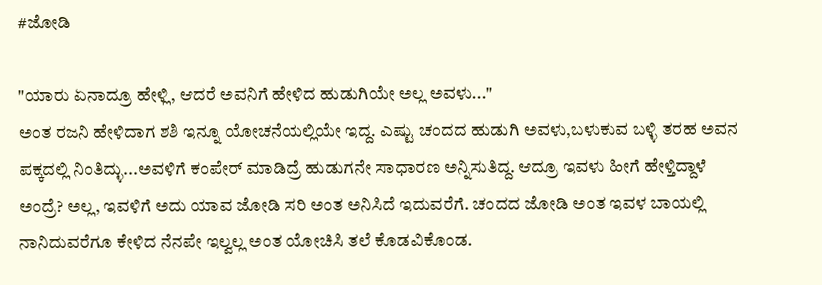#ಜೋಡಿ

"ಯಾರು ಏನಾದ್ರೂ ಹೇಳ್ಲಿ, ಆದರೆ ಅವನಿಗೆ ಹೇಳಿದ ಹುಡುಗಿಯೇ ಅಲ್ಲ ಅವಳು..."
ಅಂತ ರಜನಿ ಹೇಳಿದಾಗ ಶಶಿ ಇನ್ನೂ ಯೋಚನೆಯಲ್ಲಿಯೇ ಇದ್ದ. ಎಷ್ಟು ಚಂದದ ಹುಡುಗಿ ಅವಳು,ಬಳುಕುವ ಬಳ್ಳಿ ತರಹ ಅವನ ಪಕ್ಕದಲ್ಲಿ ನಿಂತಿದ್ಳು...ಅವಳಿಗೆ ಕಂಪೇರ್ ಮಾಡಿದ್ರೆ ಹುಡುಗನೇ ಸಾಧಾರಣ ಅನ್ನಿಸುತಿದ್ದ. ಆದ್ರೂ ಇವಳು ಹೀಗೆ ಹೇಳ್ತಿದ್ದಾಳೆ ಅಂದ್ರೆ? ಅಲ್ಲ, ಇವಳಿಗೆ ಅದು ಯಾವ ಜೋಡಿ ಸರಿ ಅಂತ ಅನಿಸಿದೆ ಇದುವರೆಗೆ. ಚಂದದ ಜೋಡಿ ಅಂತ ಇವಳ ಬಾಯಲ್ಲಿ ನಾನಿದುವರೆಗೂ ಕೇಳಿದ ನೆನಪೇ ಇಲ್ವಲ್ಲ ಅಂತ ಯೋಚಿಸಿ ತಲೆ ಕೊಡವಿಕೊಂಡ.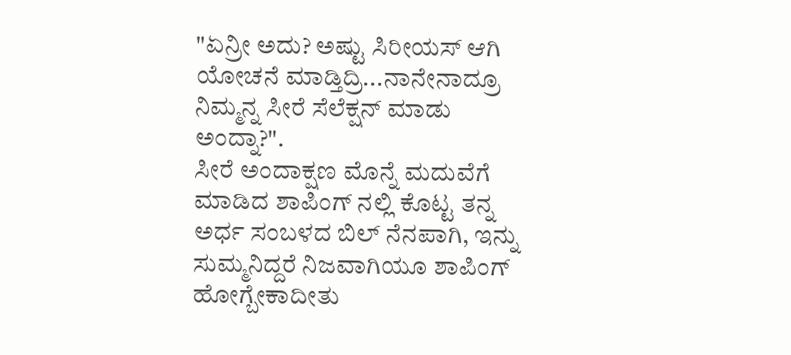"ಏನ್ರೀ ಅದು? ಅಷ್ಟು ಸಿರೀಯಸ್ ಆಗಿ ಯೋಚನೆ ಮಾಡ್ತಿದ್ರಿ...ನಾನೇನಾದ್ರೂ ನಿಮ್ಮನ್ನ ಸೀರೆ ಸೆಲೆಕ್ಷನ್ ಮಾಡು ಅಂದ್ನಾ?".
ಸೀರೆ ಅಂದಾಕ್ಷಣ ಮೊನ್ನೆ ಮದುವೆಗೆ ಮಾಡಿದ ಶಾಪಿಂಗ್ ನಲ್ಲಿ ಕೊಟ್ಟ ತನ್ನ ಅರ್ಧ ಸಂಬಳದ ಬಿಲ್ ನೆನಪಾಗಿ, ಇನ್ನು ಸುಮ್ಮನಿದ್ದರೆ ನಿಜವಾಗಿಯೂ ಶಾಪಿಂಗ್ ಹೋಗ್ಬೇಕಾದೀತು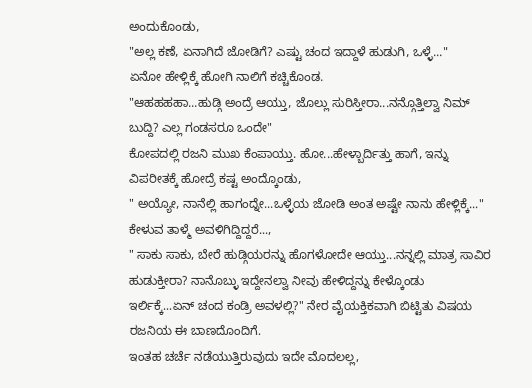ಅಂದುಕೊಂಡು,
"ಅಲ್ಲ ಕಣೆ, ಏನಾಗಿದೆ ಜೋಡಿಗೆ? ಎಷ್ಟು ಚಂದ ಇದ್ದಾಳೆ ಹುಡುಗಿ, ಒಳ್ಳೆ..."
ಏನೋ ಹೇಳ್ಲಿಕ್ಕೆ ಹೋಗಿ ನಾಲಿಗೆ ಕಚ್ಚಿಕೊಂಡ.
"ಆಹಹಹಹಾ...ಹುಡ್ಗಿ ಅಂದ್ರೆ ಆಯ್ತು, ಜೊಲ್ಲು ಸುರಿಸ್ತೀರಾ...ನನ್ಗೊತ್ತಿಲ್ವಾ ನಿಮ್ ಬುದ್ದಿ? ಎಲ್ಲ ಗಂಡಸರೂ ಒಂದೇ"
ಕೋಪದಲ್ಲಿ ರಜನಿ ಮುಖ ಕೆಂಪಾಯ್ತು. ಹೋ...ಹೇಳ್ಬಾರ್ದಿತ್ತು ಹಾಗೆ, ಇನ್ನು ವಿಪರೀತಕ್ಕೆ ಹೋದ್ರೆ ಕಷ್ಟ ಅಂದ್ಕೊಂಡು,
" ಅಯ್ಯೋ, ನಾನೆಲ್ಲಿ ಹಾಗಂದ್ನೇ...ಒಳ್ಳೆಯ ಜೋಡಿ ಅಂತ ಅಷ್ಟೇ ನಾನು ಹೇಳ್ಲಿಕ್ಕೆ..."
ಕೇಳುವ ತಾಳ್ಮೆ ಅವಳಿಗಿದ್ದಿದ್ದರೆ...,
" ಸಾಕು ಸಾಕು, ಬೇರೆ ಹುಡ್ಗಿಯರನ್ನು ಹೊಗಳೋದೇ ಆಯ್ತು...ನನ್ನಲ್ಲಿ ಮಾತ್ರ ಸಾವಿರ ಹುಡುಕ್ತೀರಾ? ನಾನೊಬ್ಳು ಇದ್ದೇನಲ್ವಾ ನೀವು ಹೇಳಿದ್ದನ್ನು ಕೇಳ್ಕೊಂಡು ಇರ್ಲಿಕ್ಕೆ...ಏನ್ ಚಂದ ಕಂಡ್ರಿ ಅವಳಲ್ಲಿ?" ನೇರ ವೈಯಕ್ತಿಕವಾಗಿ ಬಿಟ್ಟಿತು ವಿಷಯ ರಜನಿಯ ಈ ಬಾಣದೊಂದಿಗೆ.
ಇಂತಹ ಚರ್ಚೆ ನಡೆಯುತ್ತಿರುವುದು ಇದೇ ಮೊದಲಲ್ಲ,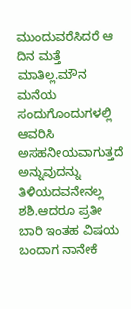ಮುಂದುವರೆಸಿದರೆ ಆ ದಿನ ಮತ್ತೆ ಮಾತಿಲ್ಲ.ಮೌನ ಮನೆಯ ಸಂದುಗೊಂದುಗಳಲ್ಲಿ ಆವರಿಸಿ ಅಸಹನೀಯವಾಗುತ್ತದೆ ಅನ್ನುವುದನ್ನು ತಿಳಿಯದವನೇನಲ್ಲ ಶಶಿ.ಆದರೂ ಪ್ರತೀ ಬಾರಿ ಇಂತಹ ವಿಷಯ ಬಂದಾಗ ನಾನೇಕೆ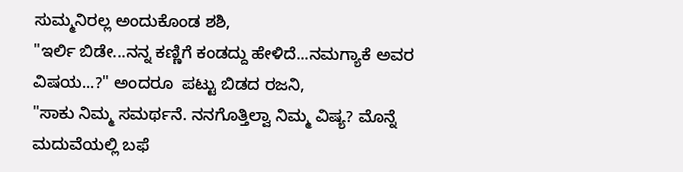ಸುಮ್ಮನಿರಲ್ಲ ಅಂದುಕೊಂಡ ಶಶಿ,
"ಇರ್ಲಿ ಬಿಡೇ...ನನ್ನ ಕಣ್ಣಿಗೆ ಕಂಡದ್ದು ಹೇಳಿದೆ...ನಮಗ್ಯಾಕೆ ಅವರ ವಿಷಯ...?" ಅಂದರೂ  ಪಟ್ಟು ಬಿಡದ ರಜನಿ,
"ಸಾಕು ನಿಮ್ಮ ಸಮರ್ಥನೆ. ನನಗೊತ್ತಿಲ್ವಾ ನಿಮ್ಮ ವಿಷ್ಯ? ಮೊನ್ನೆ ಮದುವೆಯಲ್ಲಿ ಬಫೆ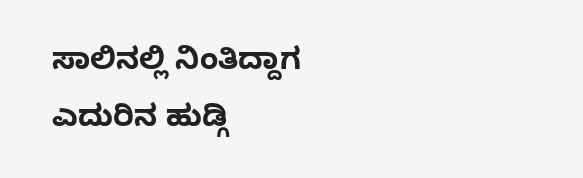ಸಾಲಿನಲ್ಲಿ ನಿಂತಿದ್ದಾಗ ಎದುರಿನ ಹುಡ್ಗಿ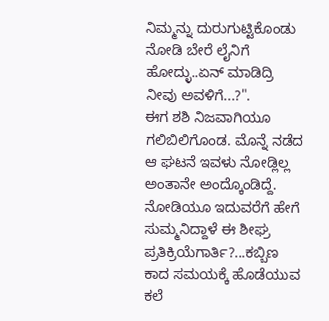ನಿಮ್ಮನ್ನು ದುರುಗುಟ್ಟಿಕೊಂಡು ನೋಡಿ ಬೇರೆ ಲೈನಿಗೆ ಹೋದ್ಳು..ಏನ್ ಮಾಡಿದ್ರಿ ನೀವು ಅವಳಿಗೆ...?".
ಈಗ ಶಶಿ ನಿಜವಾಗಿಯೂ ಗಲಿಬಿಲಿಗೊಂಡ. ಮೊನ್ನೆ ನಡೆದ ಆ ಘಟನೆ ಇವಳು ನೋಡ್ಲಿಲ್ಲ ಅಂತಾನೇ ಅಂದ್ಕೊಂಡಿದ್ದೆ. ನೋಡಿಯೂ ಇದುವರೆಗೆ ಹೇಗೆ ಸುಮ್ಮನಿದ್ದಾಳೆ ಈ ಶೀಘ್ರ ಪ್ರತಿಕ್ರಿಯೆಗಾರ್ತಿ?...ಕಬ್ಬಿಣ ಕಾದ ಸಮಯಕ್ಕೆ ಹೊಡೆಯುವ ಕಲೆ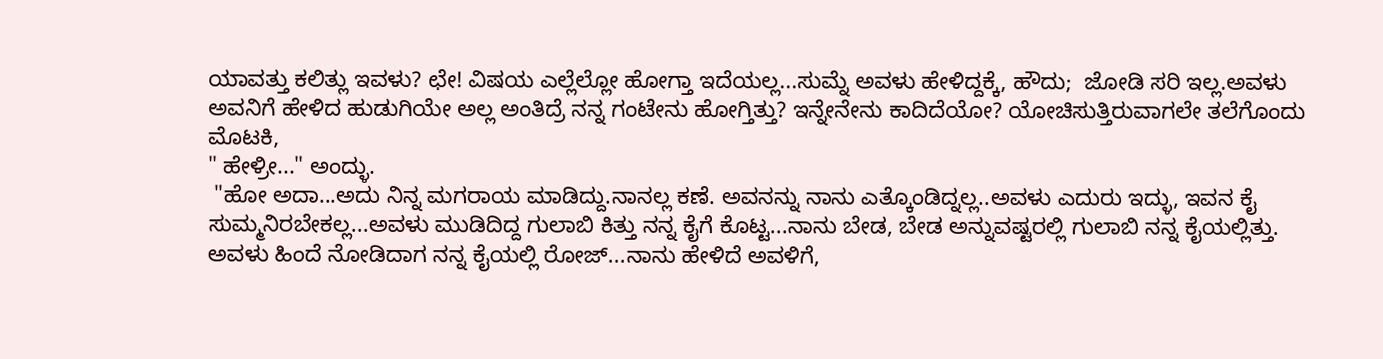ಯಾವತ್ತು ಕಲಿತ್ಲು ಇವಳು? ಛೇ! ವಿಷಯ ಎಲ್ಲೆಲ್ಲೋ ಹೋಗ್ತಾ ಇದೆಯಲ್ಲ...ಸುಮ್ನೆ ಅವಳು ಹೇಳಿದ್ದಕ್ಕೆ, ಹೌದು;  ಜೋಡಿ ಸರಿ ಇಲ್ಲ.ಅವಳು ಅವನಿಗೆ ಹೇಳಿದ ಹುಡುಗಿಯೇ ಅಲ್ಲ ಅಂತಿದ್ರೆ ನನ್ನ ಗಂಟೇನು ಹೋಗ್ತಿತ್ತು? ಇನ್ನೇನೇನು ಕಾದಿದೆಯೋ? ಯೋಚಿಸುತ್ತಿರುವಾಗಲೇ ತಲೆಗೊಂದು ಮೊಟಕಿ,
" ಹೇಳ್ರೀ..." ಅಂದ್ಳು.
 "ಹೋ ಅದಾ...ಅದು ನಿನ್ನ ಮಗರಾಯ ಮಾಡಿದ್ದು.ನಾನಲ್ಲ ಕಣೆ. ಅವನನ್ನು ನಾನು ಎತ್ಕೊಂಡಿದ್ನಲ್ಲ..ಅವಳು ಎದುರು ಇದ್ಳು, ಇವನ ಕೈ ಸುಮ್ಮನಿರಬೇಕಲ್ಲ...ಅವಳು ಮುಡಿದಿದ್ದ ಗುಲಾಬಿ ಕಿತ್ತು ನನ್ನ ಕೈಗೆ ಕೊಟ್ಟ...ನಾನು ಬೇಡ, ಬೇಡ ಅನ್ನುವಷ್ಟರಲ್ಲಿ ಗುಲಾಬಿ ನನ್ನ ಕೈಯಲ್ಲಿತ್ತು. ಅವಳು ಹಿಂದೆ ನೋಡಿದಾಗ ನನ್ನ ಕೈಯಲ್ಲಿ ರೋಜ್...ನಾನು ಹೇಳಿದೆ ಅವಳಿಗೆ,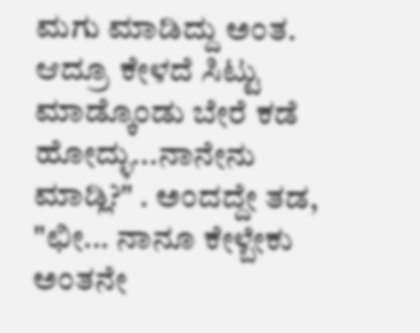ಮಗು ಮಾಡಿದ್ದು ಅಂತ. ಆದ್ರೂ ಕೇಳದೆ ಸಿಟ್ಟು ಮಾಡ್ಕೊಂಡು ಬೇರೆ ಕಡೆ ಹೋದ್ಳು...ನಾನೇನು ಮಾಡ್ಲಿ?" . ಅಂದದ್ದೇ ತಡ,
"ಛೀ... ನಾನೂ ಕೇಳ್ಬೇಕು ಅಂತನೇ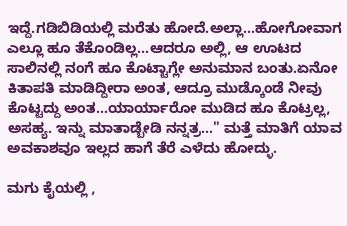ಇದ್ದೆ.ಗಡಿಬಿಡಿಯಲ್ಲಿ ಮರೆತು ಹೋದೆ.ಅಲ್ಲಾ...ಹೋಗೋವಾಗ ಎಲ್ಲೂ ಹೂ ತೆಕೊಂಡಿಲ್ಲ...ಆದರೂ ಅಲ್ಲಿ, ಆ ಊಟದ ಸಾಲಿನಲ್ಲಿ ನಂಗೆ ಹೂ ಕೊಟ್ಟಾಗ್ಲೇ ಅನುಮಾನ ಬಂತು.ಏನೋ ಕಿತಾಪತಿ ಮಾಡಿದ್ದೀರಾ ಅಂತ, ಆದ್ರೂ ಮುಡ್ಕೊಂಡೆ ನೀವು ಕೊಟ್ಟದ್ದು ಅಂತ...ಯಾರ್ಯಾರೋ ಮುಡಿದ ಹೂ ಕೊಟ್ರಲ್ಲ, ಅಸಹ್ಯ. ಇನ್ನು ಮಾತಾಡ್ಬೇಡಿ ನನ್ನತ್ರ..." ಮತ್ತೆ ಮಾತಿಗೆ ಯಾವ ಅವಕಾಶವೂ ಇಲ್ಲದ ಹಾಗೆ ತೆರೆ ಎಳೆದು ಹೋದ್ಳು.

ಮಗು ಕೈಯಲ್ಲಿ ,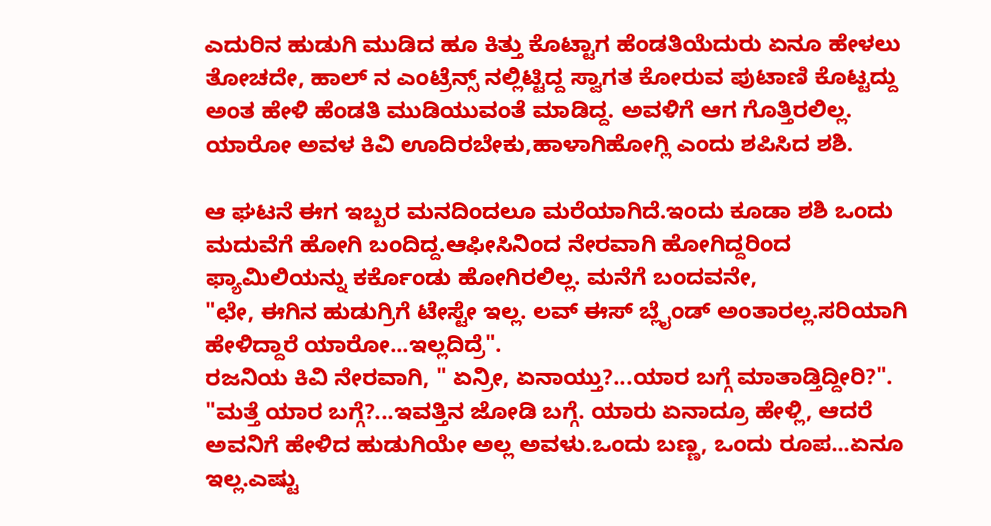ಎದುರಿನ ಹುಡುಗಿ ಮುಡಿದ ಹೂ ಕಿತ್ತು ಕೊಟ್ಟಾಗ ಹೆಂಡತಿಯೆದುರು ಏನೂ ಹೇಳಲು ತೋಚದೇ, ಹಾಲ್ ನ ಎಂಟ್ರೆನ್ಸ್ ನಲ್ಲಿಟ್ಟಿದ್ದ ಸ್ವಾಗತ ಕೋರುವ ಪುಟಾಣಿ ಕೊಟ್ಟದ್ದು ಅಂತ ಹೇಳಿ ಹೆಂಡತಿ ಮುಡಿಯುವಂತೆ ಮಾಡಿದ್ದ. ಅವಳಿಗೆ ಆಗ ಗೊತ್ತಿರಲಿಲ್ಲ. ಯಾರೋ ಅವಳ ಕಿವಿ ಊದಿರಬೇಕು,ಹಾಳಾಗಿಹೋಗ್ಲಿ ಎಂದು ಶಪಿಸಿದ ಶಶಿ.

ಆ ಘಟನೆ ಈಗ ಇಬ್ಬರ ಮನದಿಂದಲೂ ಮರೆಯಾಗಿದೆ.ಇಂದು ಕೂಡಾ ಶಶಿ ಒಂದು ಮದುವೆಗೆ ಹೋಗಿ ಬಂದಿದ್ದ.ಆಫೀಸಿನಿಂದ ನೇರವಾಗಿ ಹೋಗಿದ್ದರಿಂದ ಫ್ಯಾಮಿಲಿಯನ್ನು ಕರ್ಕೊಂಡು ಹೋಗಿರಲಿಲ್ಲ. ಮನೆಗೆ ಬಂದವನೇ,
"ಛೇ, ಈಗಿನ ಹುಡುಗ್ರಿಗೆ ಟೇಸ್ಟೇ ಇಲ್ಲ. ಲವ್ ಈಸ್ ಬ್ಲೈಂಡ್ ಅಂತಾರಲ್ಲ.ಸರಿಯಾಗಿ ಹೇಳಿದ್ದಾರೆ ಯಾರೋ...ಇಲ್ಲದಿದ್ರೆ".
ರಜನಿಯ ಕಿವಿ ನೇರವಾಗಿ, " ಏನ್ರೀ, ಏನಾಯ್ತು?...ಯಾರ ಬಗ್ಗೆ ಮಾತಾಡ್ತಿದ್ದೀರಿ?".
"ಮತ್ತೆ ಯಾರ ಬಗ್ಗೆ?...ಇವತ್ತಿನ ಜೋಡಿ ಬಗ್ಗೆ. ಯಾರು ಏನಾದ್ರೂ ಹೇಳ್ಲಿ, ಆದರೆ ಅವನಿಗೆ ಹೇಳಿದ ಹುಡುಗಿಯೇ ಅಲ್ಲ ಅವಳು.ಒಂದು ಬಣ್ಣ, ಒಂದು ರೂಪ...ಏನೂ ಇಲ್ಲ.ಎಷ್ಟು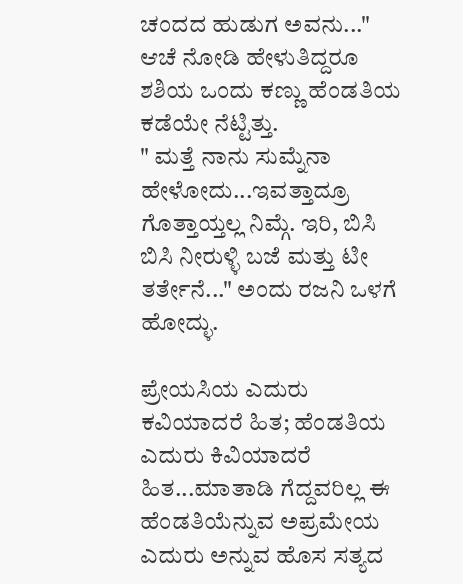ಚಂದದ ಹುಡುಗ ಅವನು..." ಆಚೆ ನೋಡಿ ಹೇಳುತಿದ್ದರೂ ಶಶಿಯ ಒಂದು ಕಣ್ಣು ಹೆಂಡತಿಯ ಕಡೆಯೇ ನೆಟ್ಟಿತ್ತು.
" ಮತ್ತೆ ನಾನು ಸುಮ್ನೆನಾ ಹೇಳೋದು...ಇವತ್ತಾದ್ರೂ ಗೊತ್ತಾಯ್ತಲ್ಲ ನಿಮ್ಗೆ. ಇರಿ, ಬಿಸಿ ಬಿಸಿ ನೀರುಳ್ಳಿ ಬಜೆ ಮತ್ತು ಟೀ ತರ್ತೇನೆ..." ಅಂದು ರಜನಿ ಒಳಗೆ ಹೋದ್ಳು.

ಪ್ರೇಯಸಿಯ ಎದುರು ಕವಿಯಾದರೆ ಹಿತ; ಹೆಂಡತಿಯ ಎದುರು ಕಿವಿಯಾದರೆ ಹಿತ...ಮಾತಾಡಿ ಗೆದ್ದವರಿಲ್ಲ ಈ ಹೆಂಡತಿಯೆನ್ನುವ ಅಪ್ರಮೇಯ ಎದುರು ಅನ್ನುವ ಹೊಸ ಸತ್ಯದ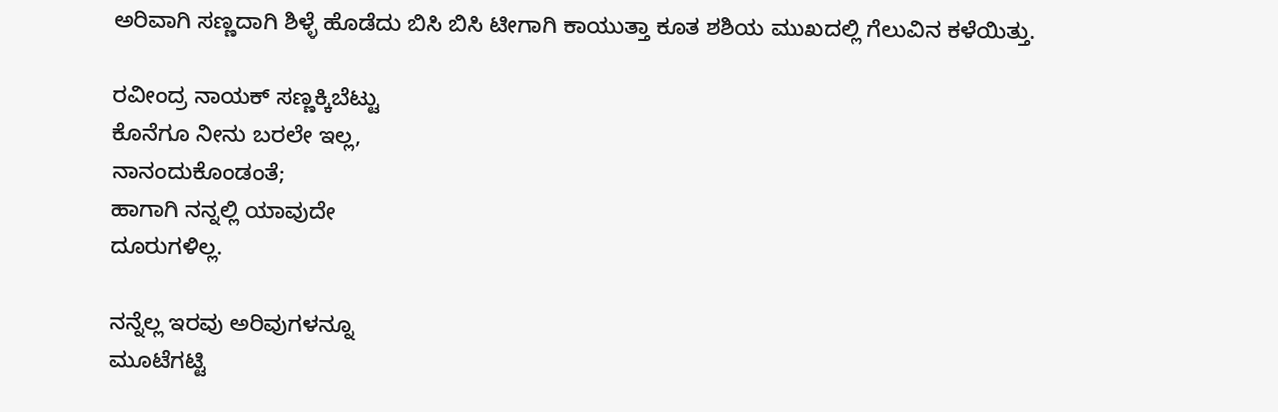ಅರಿವಾಗಿ ಸಣ್ಣದಾಗಿ ಶಿಳ್ಳೆ ಹೊಡೆದು ಬಿಸಿ ಬಿಸಿ ಟೀಗಾಗಿ ಕಾಯುತ್ತಾ ಕೂತ ಶಶಿಯ ಮುಖದಲ್ಲಿ ಗೆಲುವಿನ ಕಳೆಯಿತ್ತು.

ರವೀಂದ್ರ ನಾಯಕ್ ಸಣ್ಣಕ್ಕಿಬೆಟ್ಟು
ಕೊನೆಗೂ ನೀನು ಬರಲೇ ಇಲ್ಲ,
ನಾನಂದುಕೊಂಡಂತೆ;
ಹಾಗಾಗಿ ನನ್ನಲ್ಲಿ ಯಾವುದೇ
ದೂರುಗಳಿಲ್ಲ.

ನನ್ನೆಲ್ಲ ಇರವು ಅರಿವುಗಳನ್ನೂ
ಮೂಟೆಗಟ್ಟಿ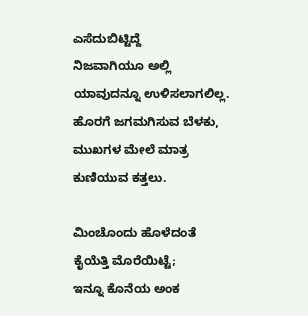ಎಸೆದುಬಿಟ್ಟಿದ್ದೆ
ನಿಜವಾಗಿಯೂ ಅಲ್ಲಿ
ಯಾವುದನ್ನೂ ಉಳಿಸಲಾಗಲಿಲ್ಲ.
ಹೊರಗೆ ಜಗಮಗಿಸುವ ಬೆಳಕು,
ಮುಖಗಳ‌ ಮೇಲೆ ಮಾತ್ರ
ಕುಣಿಯುವ ಕತ್ತಲು.

ಮಿಂಚೊಂದು ಹೊಳೆದಂತೆ
ಕೈಯೆತ್ತಿ ಮೊರೆಯಿಟ್ಟೆ;
ಇನ್ನೂ ಕೊನೆಯ ಅಂಕ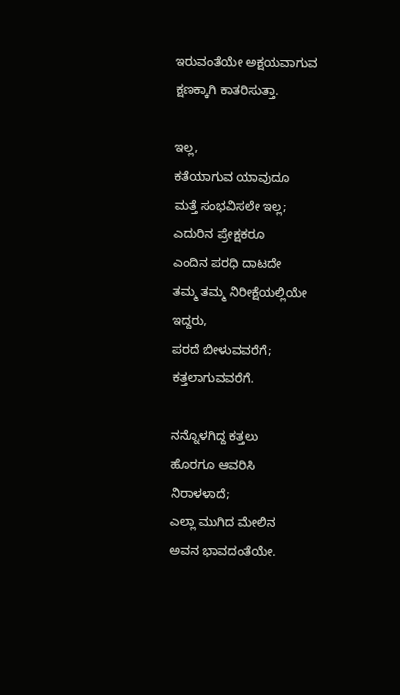ಇರುವಂತೆಯೇ ಅಕ್ಷಯವಾಗುವ
ಕ್ಷಣಕ್ಕಾಗಿ ಕಾತರಿಸುತ್ತಾ.

ಇಲ್ಲ,
ಕತೆಯಾಗುವ ಯಾವುದೂ
ಮತ್ತೆ ಸಂಭವಿಸಲೇ ಇಲ್ಲ;
ಎದುರಿನ ಪ್ರೇಕ್ಷಕರೂ
ಎಂದಿನ ಪರಧಿ ದಾಟದೇ
ತಮ್ಮ ತಮ್ಮ ನಿರೀಕ್ಷೆಯಲ್ಲಿಯೇ
ಇದ್ದರು,
ಪರದೆ ಬೀಳುವವರೆಗೆ;
ಕತ್ತಲಾಗುವವರೆಗೆ.

ನನ್ನೊಳಗಿದ್ದ ಕತ್ತಲು
ಹೊರಗೂ ಆವರಿಸಿ
ನಿರಾಳಳಾದೆ;
ಎಲ್ಲಾ ಮುಗಿದ ಮೇಲಿನ
ಅವನ‌ ಭಾವದಂತೆಯೇ.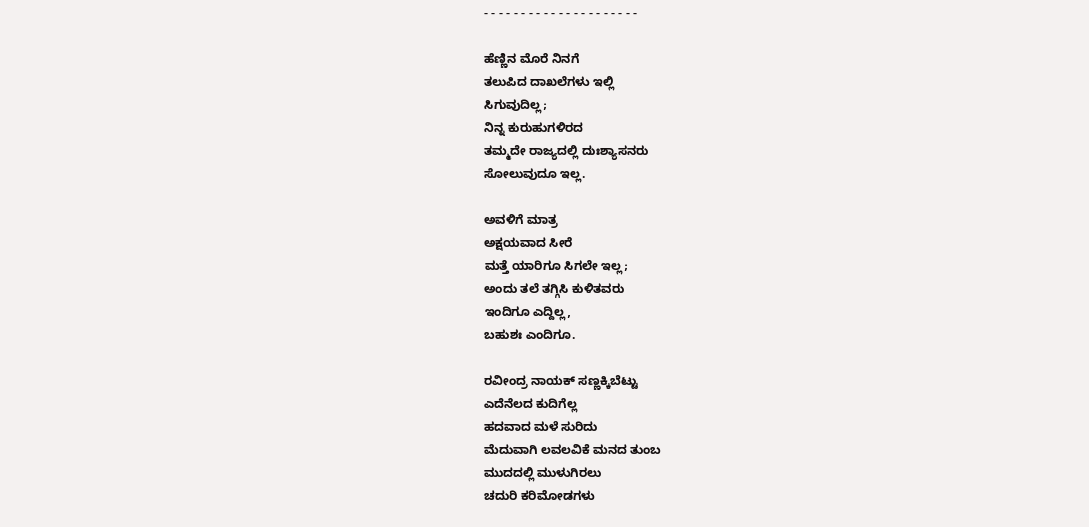- - - - - - - - - - - - - - - - - - - - -

ಹೆಣ್ಣಿನ ಮೊರೆ ನಿನಗೆ
ತಲುಪಿದ ದಾಖಲೆಗಳು ಇಲ್ಲಿ
ಸಿಗುವುದಿಲ್ಲ;
ನಿನ್ನ ಕುರುಹುಗಳಿರದ
ತಮ್ಮದೇ ರಾಜ್ಯದಲ್ಲಿ ದುಃಶ್ಯಾಸನರು
ಸೋಲುವುದೂ ಇಲ್ಲ.

ಅವಳಿಗೆ ಮಾತ್ರ
ಅಕ್ಷಯವಾದ ಸೀರೆ
ಮತ್ತೆ ಯಾರಿಗೂ ಸಿಗಲೇ ಇಲ್ಲ;
ಅಂದು ತಲೆ ತಗ್ಗಿಸಿ ಕುಳಿತವರು
ಇಂದಿಗೂ ಎದ್ದಿಲ್ಲ,
ಬಹುಶಃ ಎಂದಿಗೂ.

ರವೀಂದ್ರ ನಾಯಕ್ ಸಣ್ಣಕ್ಕಿಬೆಟ್ಟು
ಎದೆನೆಲದ ಕುದಿಗೆಲ್ಲ
ಹದವಾದ ಮಳೆ ಸುರಿದು
ಮೆದುವಾಗಿ ಲವಲವಿಕೆ ಮನದ ತುಂಬ
ಮುದದಲ್ಲಿ ಮುಳುಗಿರಲು
ಚದುರಿ ಕರಿಮೋಡಗಳು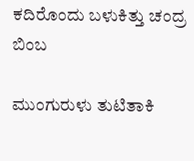ಕದಿರೊಂದು ಬಳುಕಿತ್ತು ಚಂದ್ರ ಬಿಂಬ

ಮುಂಗುರುಳು ತುಟಿತಾಕಿ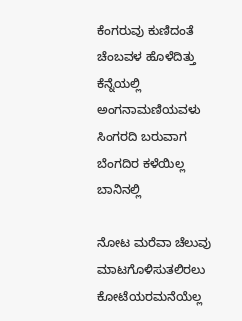ಕೆಂಗರುವು ಕುಣಿದಂತೆ
ಚೆಂಬವಳ ಹೊಳೆದಿತ್ತು ಕೆನ್ನೆಯಲ್ಲಿ
ಅಂಗನಾಮಣಿಯವಳು
ಸಿಂಗರದಿ ಬರುವಾಗ
ಬೆಂಗದಿರ ಕಳೆಯಿಲ್ಲ ಬಾನಿನಲ್ಲಿ

ನೋಟ ಮರೆವಾ ಚೆಲುವು
ಮಾಟಗೊಳಿಸುತಲಿರಲು
ಕೋಟೆಯರಮನೆಯೆಲ್ಲ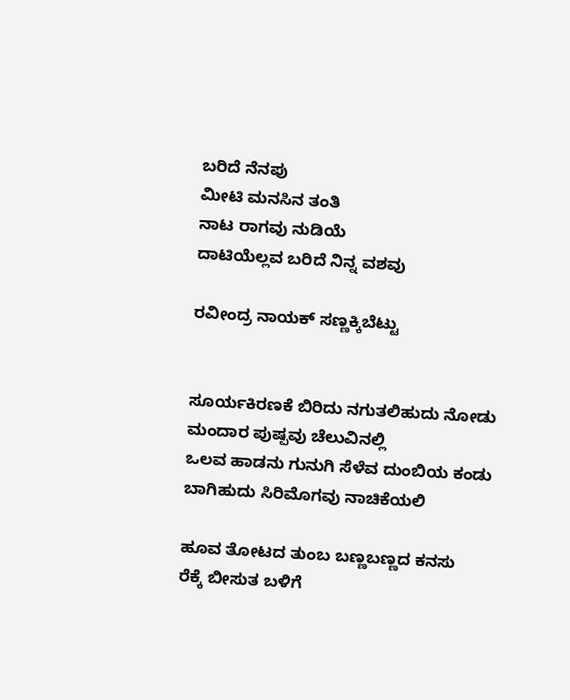ಬರಿದೆ ನೆನಪು
ಮೀಟಿ ಮನಸಿನ ತಂತಿ
ನಾಟ ರಾಗವು ನುಡಿಯೆ
ದಾಟಿಯೆಲ್ಲವ ಬರಿದೆ ನಿನ್ನ ವಶವು

ರವೀಂದ್ರ ನಾಯಕ್ ಸಣ್ಣಕ್ಕಿಬೆಟ್ಟು


ಸೂರ್ಯಕಿರಣಕೆ ಬಿರಿದು ನಗುತಲಿಹುದು ನೋಡು
ಮಂದಾರ ಪುಷ್ಪವು ಚೆಲುವಿನಲ್ಲಿ
ಒಲವ ಹಾಡನು ಗುನುಗಿ ಸೆಳೆವ ದುಂಬಿಯ ಕಂಡು
ಬಾಗಿಹುದು ಸಿರಿಮೊಗವು ನಾಚಿಕೆಯಲಿ

ಹೂವ ತೋಟದ ತುಂಬ ಬಣ್ಣಬಣ್ಣದ ಕನಸು
ರೆಕ್ಕೆ ಬೀಸುತ ಬಳಿಗೆ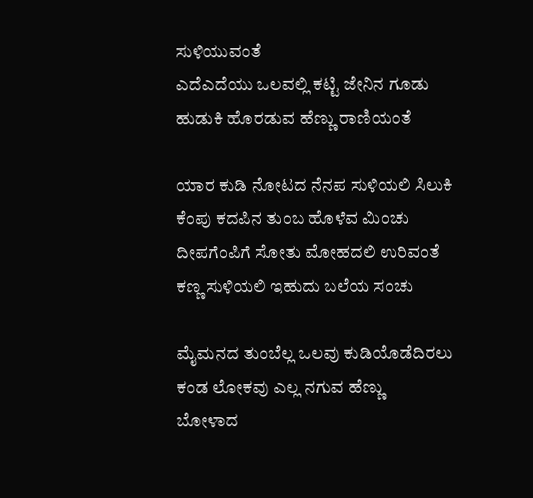ಸುಳಿಯುವಂತೆ
ಎದೆಎದೆಯು ಒಲವಲ್ಲಿ ಕಟ್ಟಿ ಜೇನಿನ ಗೂಡು
ಹುಡುಕಿ ಹೊರಡುವ ಹೆಣ್ಣು ರಾಣಿಯಂತೆ

ಯಾರ ಕುಡಿ ನೋಟದ ನೆನಪ ಸುಳಿಯಲಿ ಸಿಲುಕಿ
ಕೆಂಪು ಕದಪಿನ ತುಂಬ ಹೊಳೆವ ಮಿಂಚು
ದೀಪಗೆಂಪಿಗೆ ಸೋತು ಮೋಹದಲಿ‌ ಉರಿವಂತೆ
ಕಣ್ಣ ಸುಳಿಯಲಿ ಇಹುದು ಬಲೆಯ ಸಂಚು

ಮೈಮನದ ತುಂಬೆಲ್ಲ ಒಲವು ಕುಡಿಯೊಡೆದಿರಲು
ಕಂಡ ಲೋಕವು ಎಲ್ಲ ನಗುವ ಹೆಣ್ಣು
ಬೋಳಾದ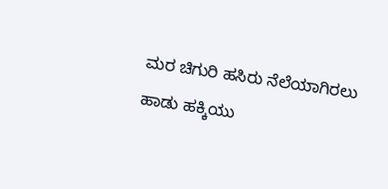ಮರ ಚಿಗುರಿ ಹಸಿರು ನೆಲೆಯಾಗಿರಲು
ಹಾಡು ಹಕ್ಕಿಯು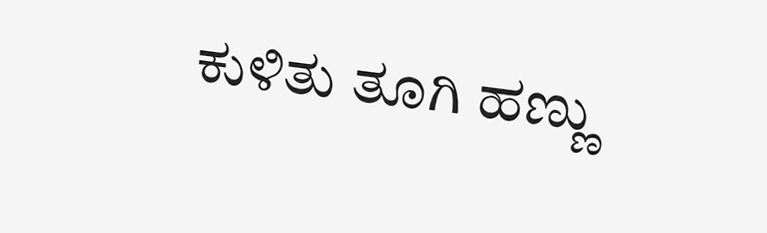ಕುಳಿತು ತೂಗಿ ಹಣ್ಣು